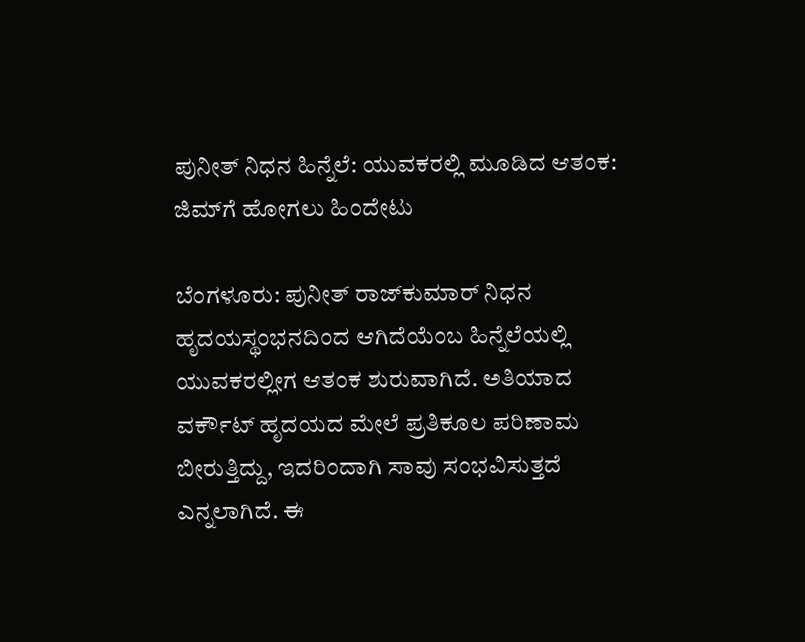ಪುನೀತ್ ನಿಧನ ಹಿನ್ನೆಲೆ: ಯುವಕರಲ್ಲಿ ಮೂಡಿದ ಆತಂಕ: ಜಿಮ್‌ಗೆ ಹೋಗಲು ಹಿಂದೇಟು

ಬೆಂಗಳೂರು: ಪುನೀತ್ ರಾಜ್‌ಕುಮಾರ್ ನಿಧನ ಹೃದಯಸ್ಥಂಭನದಿಂದ ಆಗಿದೆಯೆಂಬ ಹಿನ್ನೆಲೆಯಲ್ಲಿ ಯುವಕರಲ್ಲೀಗ ಆತಂಕ ಶುರುವಾಗಿದೆ. ಅತಿಯಾದ ವರ್ಕೌಟ್ ಹೃದಯದ ಮೇಲೆ ಪ್ರತಿಕೂಲ ಪರಿಣಾಮ ಬೀರುತ್ತಿದ್ದು, ಇದರಿಂದಾಗಿ ಸಾವು ಸಂಭವಿಸುತ್ತದೆ ಎನ್ನಲಾಗಿದೆ. ಈ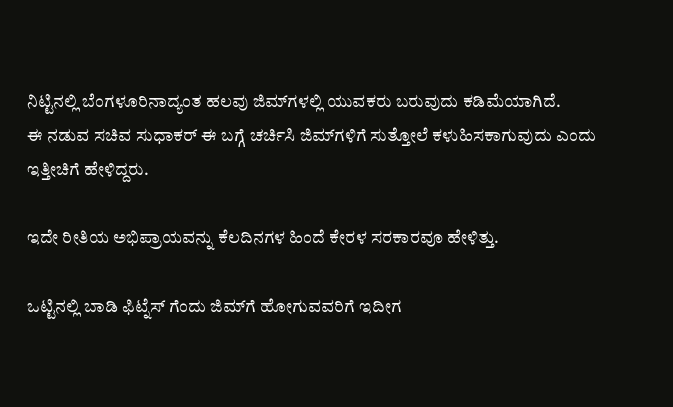ನಿಟ್ಟಿನಲ್ಲಿ ಬೆಂಗಳೂರಿನಾದ್ಯಂತ ಹಲವು ಜಿಮ್‌ಗಳಲ್ಲಿ ಯುವಕರು ಬರುವುದು ಕಡಿಮೆಯಾಗಿದೆ.
ಈ ನಡುವ ಸಚಿವ ಸುಧಾಕರ್ ಈ ಬಗ್ಗೆ ಚರ್ಚಿಸಿ ಜಿಮ್‌ಗಳಿಗೆ ಸುತ್ತೋಲೆ ಕಳುಹಿಸಕಾಗುವುದು ಎಂದು ಇತ್ತೀಚಿಗೆ ಹೇಳಿದ್ದರು.

ಇದೇ ರೀತಿಯ ಅಭಿಪ್ರಾಯವನ್ನು ಕೆಲದಿನಗಳ ಹಿಂದೆ ಕೇರಳ ಸರಕಾರವೂ ಹೇಳಿತ್ತು.

ಒಟ್ಟಿನಲ್ಲಿ ಬಾಡಿ ಫಿಟ್ನೆಸ್ ಗೆಂದು ಜಿಮ್‌ಗೆ ಹೋಗುವವರಿಗೆ ಇದೀಗ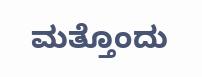ಮತ್ತೊಂದು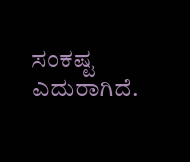ಸಂಕಷ್ಟ ಎದುರಾಗಿದೆ.